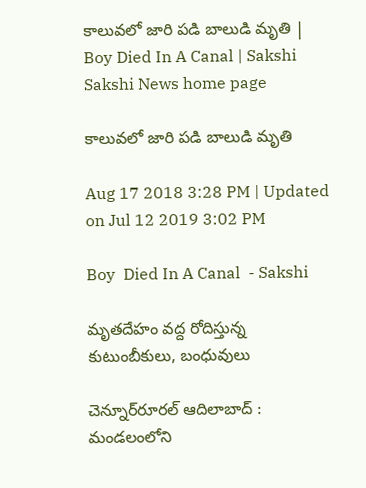కాలువలో జారి పడి బాలుడి మృతి | Boy Died In A Canal | Sakshi
Sakshi News home page

కాలువలో జారి పడి బాలుడి మృతి

Aug 17 2018 3:28 PM | Updated on Jul 12 2019 3:02 PM

Boy  Died In A Canal  - Sakshi

మృతదేహం వద్ద రోదిస్తున్న కుటుంబీకులు, బంధువులు

చెన్నూర్‌రూరల్‌ ఆదిలాబాద్‌ : మండలంలోని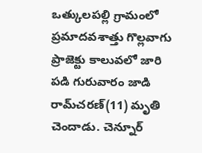ఒత్కులపల్లి గ్రామంలో ప్రమాదవశాత్తు గొల్లవాగు ప్రాజెక్టు కాలువలో జారి పడి గురువారం జాడి రామ్‌చరణ్‌(11) మృతి చెందాడు. చెన్నూర్‌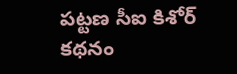పట్టణ సీఐ కిశోర్‌ కథనం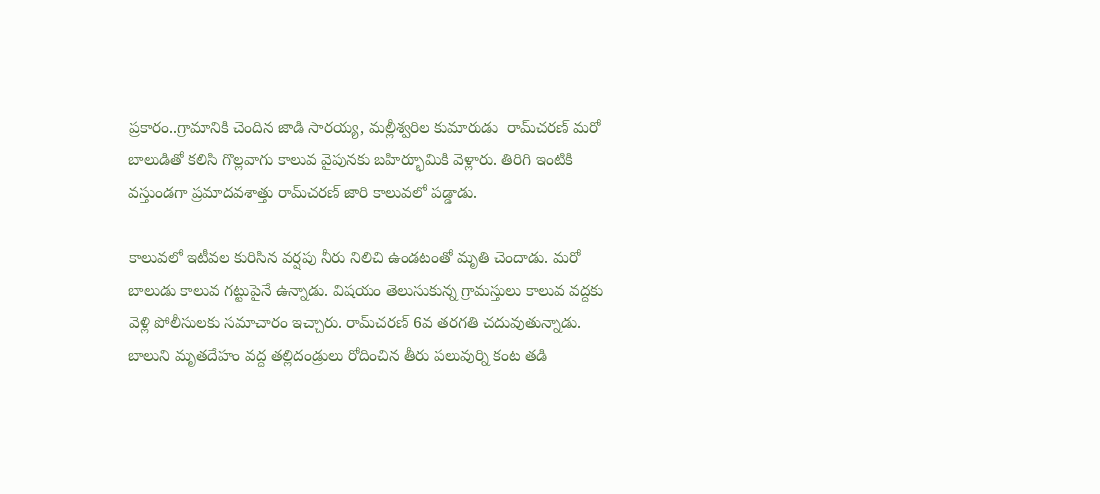ప్రకారం..గ్రామానికి చెందిన జాడి సారయ్య, మల్లీశ్వరిల కుమారుడు  రామ్‌చరణ్‌ మరో బాలుడితో కలిసి గొల్లవాగు కాలువ వైపునకు బహిర్భూమికి వెళ్లారు. తిరిగి ఇంటికి వస్తుండగా ప్రమాదవశాత్తు రామ్‌చరణ్‌ జారి కాలువలో పడ్డాడు.

కాలువలో ఇటీవల కురిసిన వర్షపు నీరు నిలిచి ఉండటంతో మృతి చెందాడు. మరో బాలుడు కాలువ గట్టుపైనే ఉన్నాడు. విషయం తెలుసుకున్న గ్రామస్తులు కాలువ వద్దకు వెళ్లి పోలీసులకు సమాచారం ఇచ్చారు. రామ్‌చరణ్‌ 6వ తరగతి చదువుతున్నాడు. బాలుని మృతదేహం వద్ద తల్లిదండ్రులు రోదించిన తీరు పలువుర్ని కంట తడి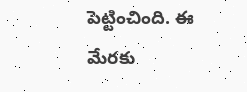పెట్టించింది. ఈ మేరకు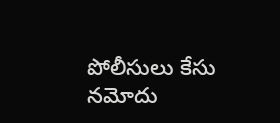పోలీసులు కేసు నమోదు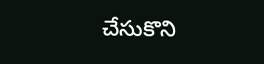చేసుకొని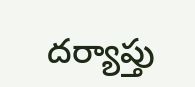దర్యాప్తు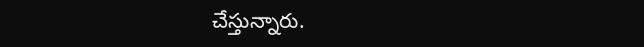చేస్తున్నారు.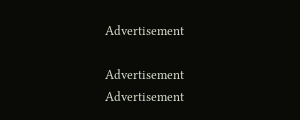Advertisement

Advertisement
Advertisement